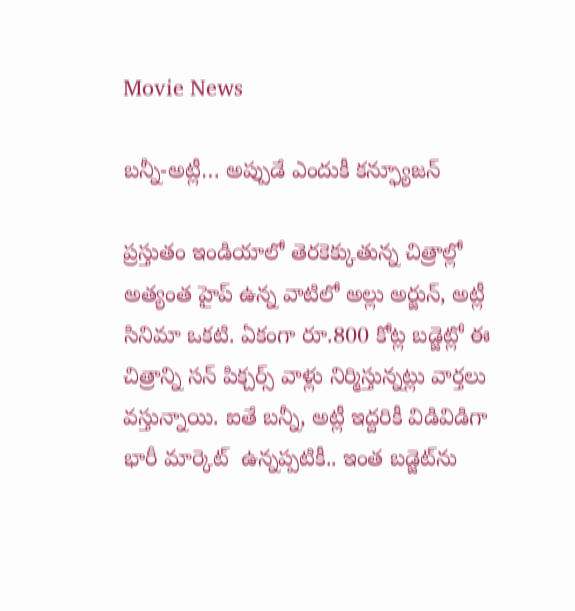Movie News

బన్నీ-అట్లీ… అప్పుడే ఎందుకీ కన్ఫ్యూజన్

ప్రస్తుతం ఇండియాలో తెరకెక్కుతున్న చిత్రాల్లో అత్యంత హైప్ ఉన్న వాటిలో అల్లు అర్జున్, అట్లీ సినిమా ఒకటి. ఏకంగా రూ.800 కోట్ల బడ్జెట్లో ఈ చిత్రాన్ని సన్ పిక్చర్స్ వాళ్లు నిర్మిస్తున్నట్లు వార్తలు వస్తున్నాయి. ఐతే బన్నీ, అట్లీ ఇద్దరికీ విడివిడిగా భారీ మార్కెట్  ఉన్నప్పటికీ.. ఇంత బడ్జెట్‌ను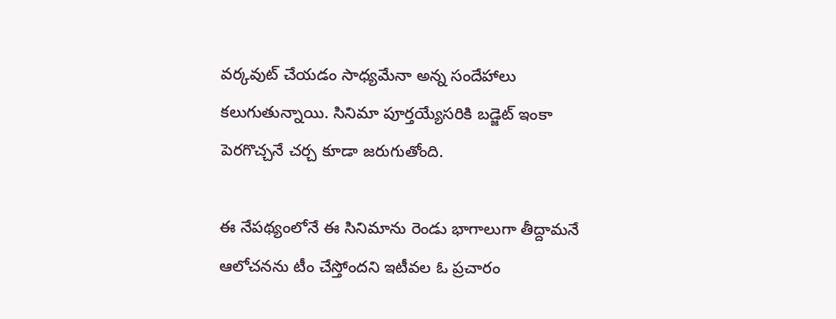వర్కవుట్ చేయడం సాధ్యమేనా అన్న సందేహాలు కలుగుతున్నాయి. సినిమా పూర్తయ్యేసరికి బడ్జెట్ ఇంకా పెరగొచ్చనే చర్చ కూడా జరుగుతోంది.

ఈ నేపథ్యంలోనే ఈ సినిమాను రెండు భాగాలుగా తీద్దామనే ఆలోచనను టీం చేస్తోందని ఇటీవల ఓ ప్రచారం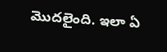మొదలైంది. ఇలా ఏ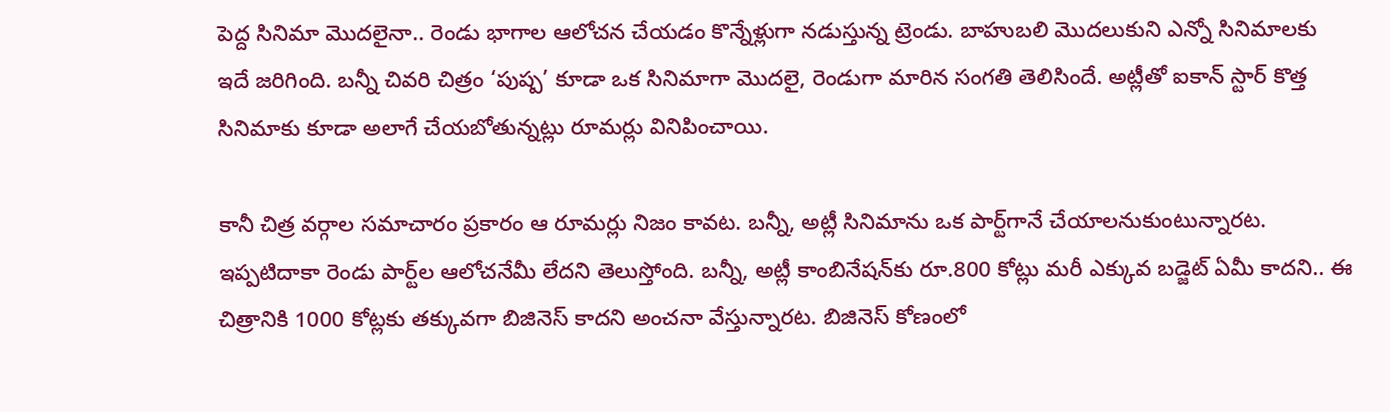పెద్ద సినిమా మొదలైనా.. రెండు భాగాల ఆలోచన చేయడం కొన్నేళ్లుగా నడుస్తున్న ట్రెండు. బాహుబలి మొదలుకుని ఎన్నో సినిమాలకు ఇదే జరిగింది. బన్నీ చివరి చిత్రం ‘పుష్ప’ కూడా ఒక సినిమాగా మొదలై, రెండుగా మారిన సంగతి తెలిసిందే. అట్లీతో ఐకాన్ స్టార్ కొత్త సినిమాకు కూడా అలాగే చేయబోతున్నట్లు రూమర్లు వినిపించాయి.

కానీ చిత్ర వర్గాల సమాచారం ప్రకారం ఆ రూమర్లు నిజం కావట. బన్నీ, అట్లీ సినిమాను ఒక పార్ట్‌గానే చేయాలనుకుంటున్నారట. ఇప్పటిదాకా రెండు పార్ట్‌ల ఆలోచనేమీ లేదని తెలుస్తోంది. బన్నీ, అట్లీ కాంబినేషన్‌కు రూ.800 కోట్లు మరీ ఎక్కువ బడ్జెట్ ఏమీ కాదని.. ఈ చిత్రానికి 1000 కోట్లకు తక్కువగా బిజినెస్ కాదని అంచనా వేస్తున్నారట. బిజినెస్ కోణంలో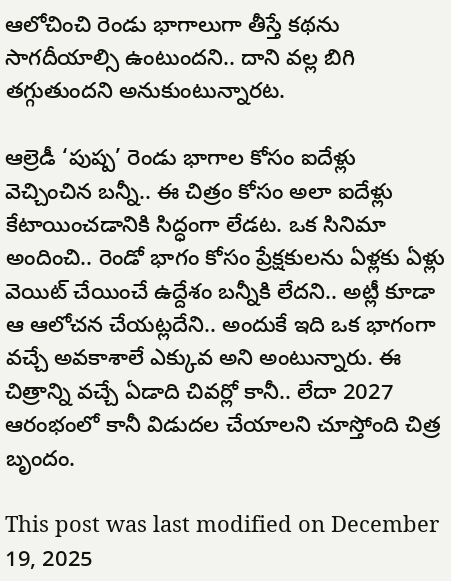ఆలోచించి రెండు భాగాలుగా తీస్తే కథను సాగదీయాల్సి ఉంటుందని.. దాని వల్ల బిగి తగ్గుతుందని అనుకుంటున్నారట.

ఆల్రెడీ ‘పుష్ప’ రెండు భాగాల కోసం ఐదేళ్లు వెచ్చించిన బన్నీ.. ఈ చిత్రం కోసం అలా ఐదేళ్లు కేటాయించడానికి సిద్ధంగా లేడట. ఒక సినిమా అందించి.. రెండో భాగం కోసం ప్రేక్షకులను ఏళ్లకు ఏళ్లు వెయిట్ చేయించే ఉద్దేశం బన్నీకి లేదని.. అట్లీ కూడా ఆ ఆలోచన చేయట్లదేని.. అందుకే ఇది ఒక భాగంగా వచ్చే అవకాశాలే ఎక్కువ అని అంటున్నారు. ఈ చిత్రాన్ని వచ్చే ఏడాది చివర్లో కానీ.. లేదా 2027 ఆరంభంలో కానీ విడుదల చేయాలని చూస్తోంది చిత్ర బృందం.

This post was last modified on December 19, 2025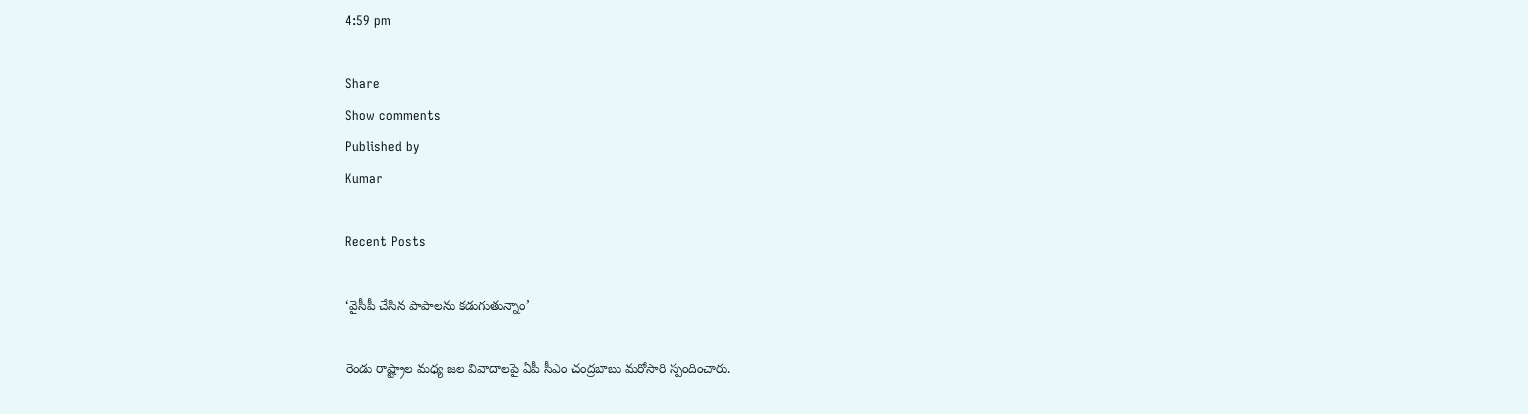4:59 pm

Share
Show comments
Published by
Kumar

Recent Posts

‘వైసీపీ చేసిన పాపాలను కడుగుతున్నాం’

రెండు రాష్ట్రాల మధ్య జల వివాదాలపై ఏపీ సీఎం చంద్రబాబు మరోసారి స్పందించారు.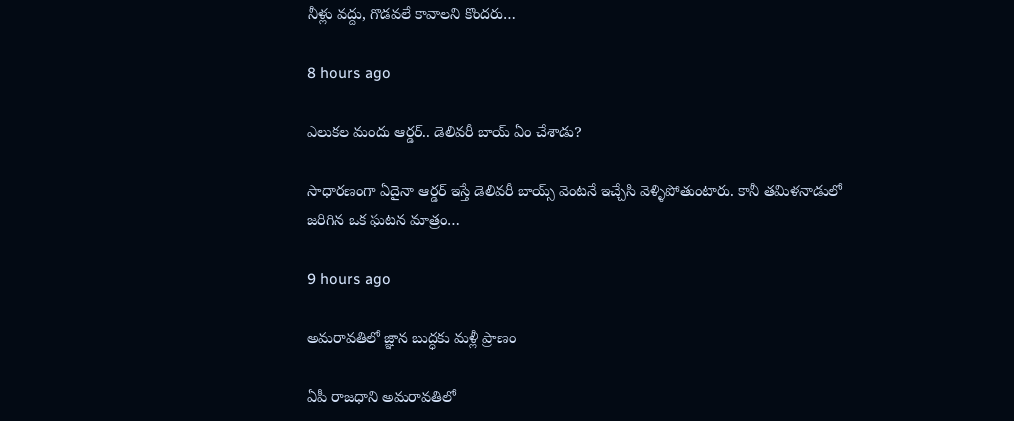నీళ్లు వద్దు, గొడవలే కావాలని కొందరు…

8 hours ago

ఎలుకల మందు ఆర్డర్.. డెలివరీ బాయ్ ఏం చేశాడు?

సాధారణంగా ఏదైనా ఆర్డర్ ఇస్తే డెలివరీ బాయ్స్ వెంటనే ఇచ్చేసి వెళ్ళిపోతుంటారు. కానీ తమిళనాడులో జరిగిన ఒక ఘటన మాత్రం…

9 hours ago

అమరావతిలో జ్ఞాన బుద్ధకు మళ్లీ ప్రాణం

ఏపీ రాజధాని అమరావతిలో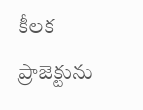కీలక ప్రాజెక్టును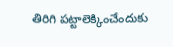తిరిగి పట్టాలెక్కించేందుకు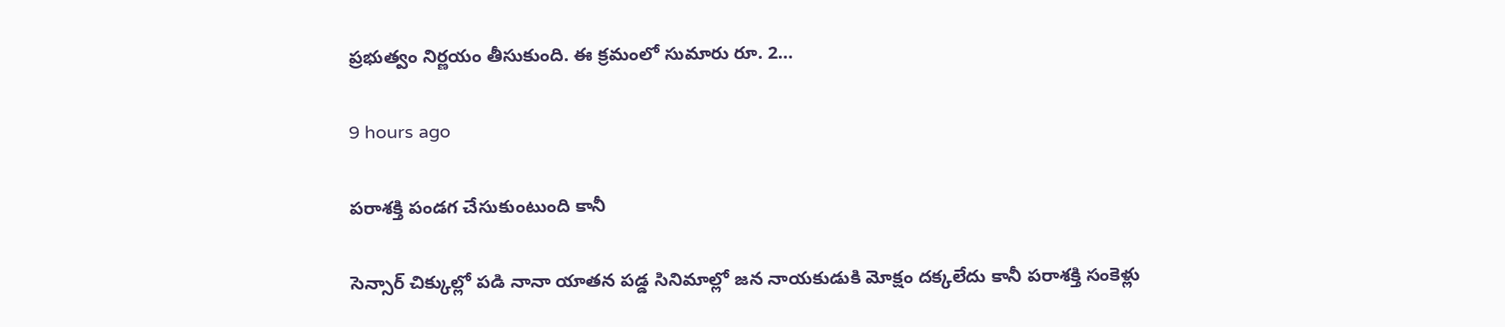ప్రభుత్వం నిర్ణయం తీసుకుంది. ఈ క్రమంలో సుమారు రూ. 2…

9 hours ago

పరాశక్తి పండగ చేసుకుంటుంది కానీ

సెన్సార్ చిక్కుల్లో పడి నానా యాతన పడ్డ సినిమాల్లో జన నాయకుడుకి మోక్షం దక్కలేదు కానీ పరాశక్తి సంకెళ్లు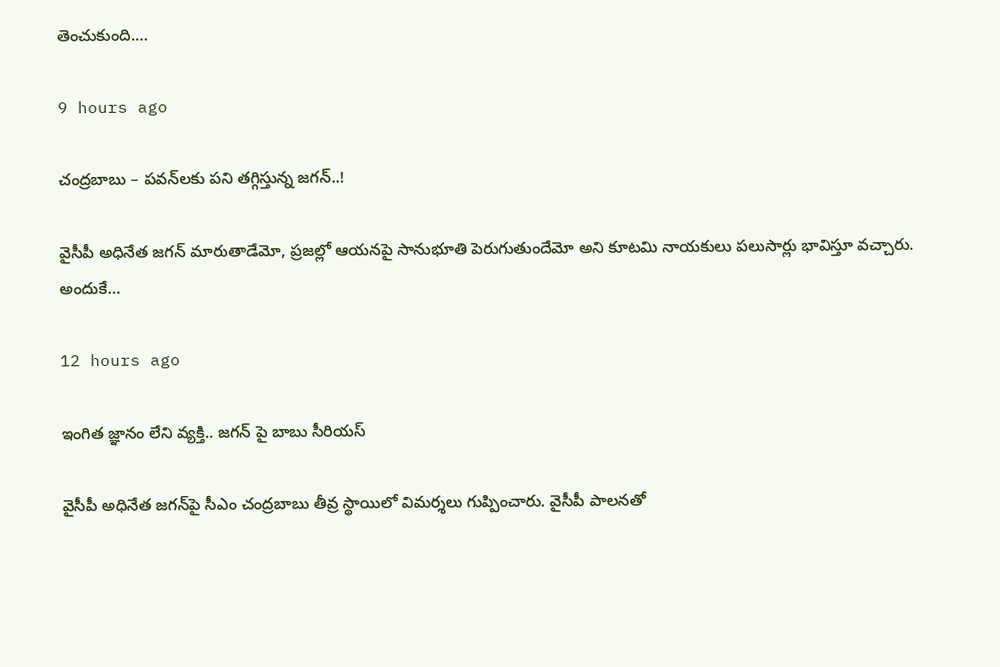తెంచుకుంది.…

9 hours ago

చంద్రబాబు – పవన్‌లకు పని తగ్గిస్తున్న జగన్..!

వైసీపీ అధినేత జగన్ మారుతాడేమో, ప్రజల్లో ఆయనపై సానుభూతి పెరుగుతుందేమో అని కూటమి నాయకులు పలుసార్లు భావిస్తూ వచ్చారు. అందుకే…

12 hours ago

ఇంగిత జ్ఞానం లేని వ్యక్తి.. జ‌గ‌న్‌ పై బాబు సీరియ‌స్

వైసీపీ అధినేత జ‌గ‌న్‌పై సీఎం చంద్ర‌బాబు తీవ్ర స్థాయిలో విమ‌ర్శ‌లు గుప్పించారు. వైసీపీ పాల‌న‌తో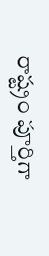రాష్ట్రం పూర్తిగా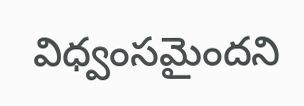విధ్వంస‌మైందని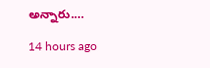అన్నారు.…

14 hours ago